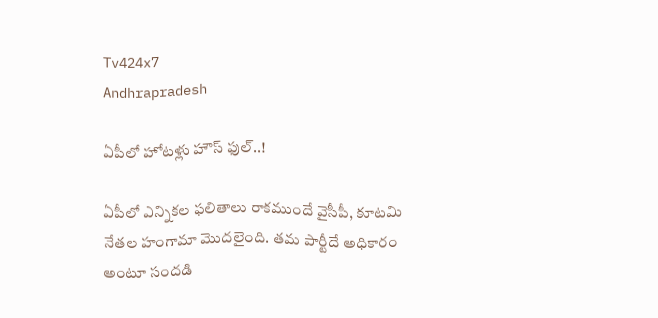Tv424x7
Andhrapradesh

ఏపీలో హోటళ్లు హౌస్ ఫుల్..!

ఏపీలో ఎన్నికల ఫలితాలు రాకముందే వైసీపీ, కూటమి నేతల హంగామా మొదలైంది. తమ పార్టీదే అధికారం అంటూ సందడి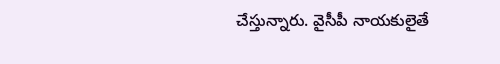చేస్తున్నారు. వైసీపీ నాయకులైతే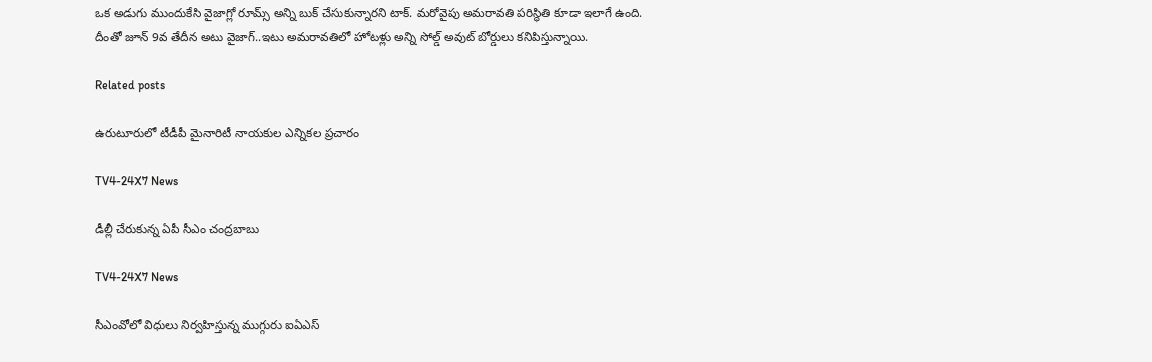ఒక అడుగు ముందుకేసి వైజాగ్లో రూమ్స్ అన్ని బుక్ చేసుకున్నారని టాక్. మరోవైపు అమరావతి పరిస్థితి కూడా ఇలాగే ఉంది. దీంతో జూన్ 9వ తేదీన అటు వైజాగ్..ఇటు అమరావతిలో హోటళ్లు అన్ని సోల్డ్ అవుట్ బోర్డులు కనిపిస్తున్నాయి.

Related posts

ఉరుటూరులో టీడీపీ మైనారిటీ నాయకుల ఎన్నికల ప్రచారం

TV4-24X7 News

డీల్లీ చేరుకున్న ఏపీ సీఎం చంద్రబాబు

TV4-24X7 News

సీఎంవోలో విధులు నిర్వహిస్తున్న ముగ్గురు ఐఏఎస్‌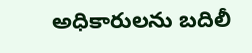అధికారులను బదిలీ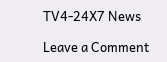TV4-24X7 News

Leave a Comment